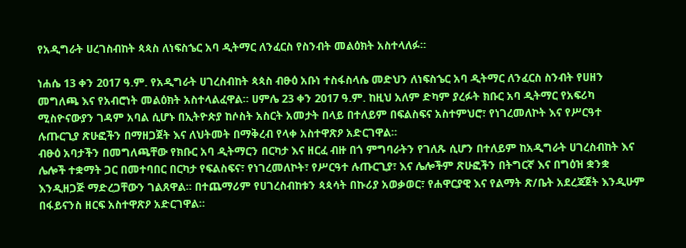የአዲግራት ሀረገስብከት ጳጳስ ለነፍስኄር አባ ዲትማር ለንፈርስ የስንብት መልዕክት አስተላለፉ።

ነሐሴ 13 ቀን 2017 ዓ.ም. የአዲግራት ሀገረስብከት ጳጳስ ብፁዕ አቡነ ተስፋስላሴ መድህን ለነፍስኄር አባ ዲትማር ለንፈርስ ስንብት የሀዘን መግለጫ እና የአብሮነት መልዕክት አስተላልፈዋል። ሀምሌ 23 ቀን 2017 ዓ.ም. ከዚህ አለም ድካም ያረፉት ክቡር አባ ዲትማር የአፍሪካ ሚስዮናውያን ገዳም አባል ሲሆኑ በኢትዮጵያ ከሶስት አስርት አመታት በላይ በተለይም በፍልስፍና አስተምህሮ፣ የነገረመለኮት እና የሥርዓተ ሉጡርጊያ ጽሁፎችን በማዘጋጀት እና ለህትመት በማቅረብ የላቀ አስተዋጽዖ አድርገዋል።
ብፁዕ አባታችን በመግለጫቸው የክቡር አባ ዲትማርን በርካታ እና ዘርፈ ብዙ በጎ ምግባራትን የገለጹ ሲሆን በተለይም ከአዲግራት ሀገረስብከት እና ሌሎች ተቋማት ጋር በመተባበር በርካታ የፍልስፍና፣ የነገረመለኮት፣ የሥርዓተ ሉጡርጊያ፣ እና ሌሎችም ጽሁፎችን በትግርኛ እና በግዕዝ ቋንቋ እንዲዘጋጅ ማድረጋቸውን ገልጸዋል። በተጨማሪም የሀገረስብከቱን ጳጳሳት በኩሪያ አወቃወር፣ የሐዋርያዊ እና የልማት ጽ/ቤት አደረጃጀት እንዲሁም በፋይናንስ ዘርፍ አስተዋጽዖ አድርገዋል።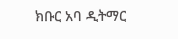ክቡር አባ ዲትማር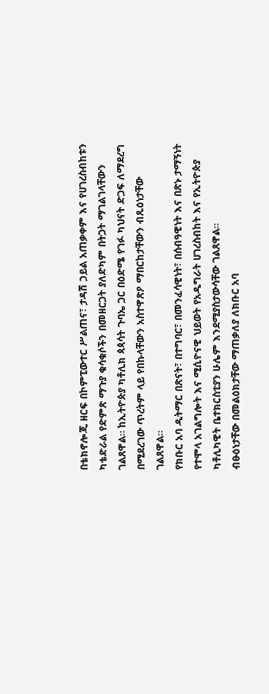በቴክኖሎጂ ዘርፍ በኮምፒውተር ሥልጠና፣ ታዳሽ ኃይል አጠቃቀም እና የሀገረስብከቱን ካቴድራል የድምጽ ማጉያ ቁሳቁሶችን በመዘርጋት ያለድካም በትጋት ማገልገላቸውን ገልጸዋል። ከኢትዮጵያ ካቶሊክ ጳጳሳት ጉባኤ ጋር በዕድሜ የገፉ ካህናት ድጋፍ ለማደረግ በሚደረገው ጥረትም ላይ የበኩላቸውን አስተዋጽዖ ማበርከታቸውን ብጹዕነታቸው ገልጸዋል።
የክቡር አባ ዲትማር በጽናት፣ በተግባር፣ በመንፈሳዊነት፣ በሰብዓዊነት እና በጽኑ ታማኝነት የተሞላ አገልግሎት እና ሚሲዮናዊ ህይወት የአዲግራት ሀገረስብከት እና የኢትዮጵያ ካቶሊካዊት ቤተክርስቲያን ሁሌም እንደሚያስታውሳቸው ገልጸዋል።
ብፁዕነታቸው በመልዕክታቸው ማጠቃለያ ለክቡር አባ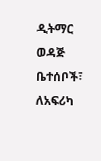ዲትማር ወዳጅ ቤተሰቦች፣ ለአፍሪካ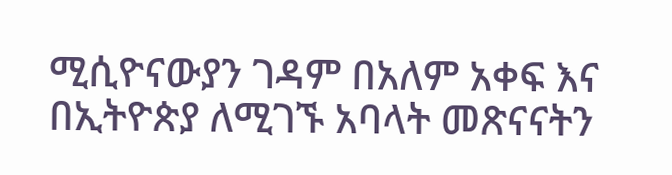ሚሲዮናውያን ገዳም በአለም አቀፍ እና በኢትዮጵያ ለሚገኙ አባላት መጽናናትን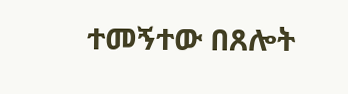ተመኝተው በጸሎት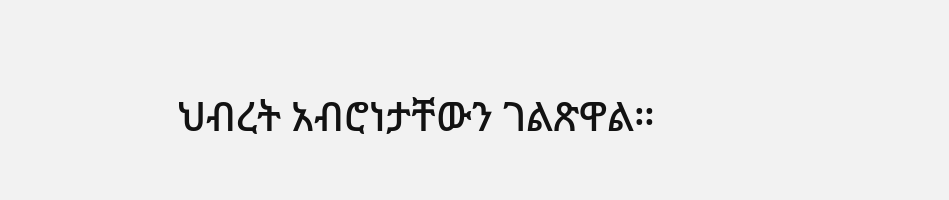ህብረት አብሮነታቸውን ገልጽዋል።